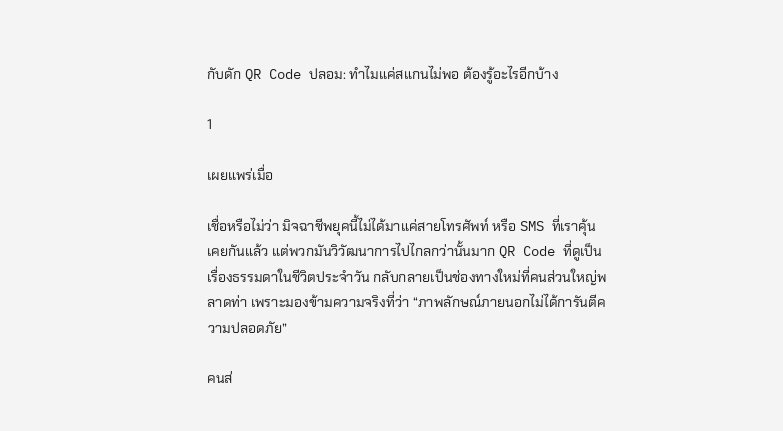กับดัก QR Code ปลอม: ทำไมแค่สแกนไม่พอ ต้องรู้อะไรอีกบ้าง

1

เผยแพร่เมื่อ

เชื่อหรือไม่ว่า มิจฉาชีพยุคนี้ไม่ได้มาแค่สายโทรศัพท์ หรือ SMS ที่เราคุ้นเคยกันแล้ว แต่พวกมันวิวัฒนาการไปไกลกว่านั้นมาก QR Code ที่ดูเป็นเรื่องธรรมดาในชีวิตประจำวัน กลับกลายเป็นช่องทางใหม่ที่คนส่วนใหญ่พลาดท่า เพราะมองข้ามความจริงที่ว่า “ภาพลักษณ์ภายนอกไม่ได้การันตีความปลอดภัย”

คนส่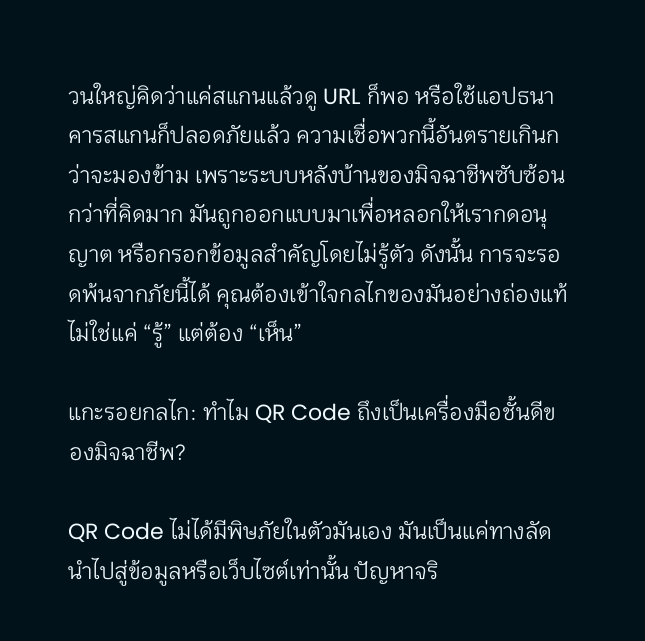วนใหญ่คิดว่าแค่สแกนแล้วดู URL ก็พอ หรือใช้แอปธนาคารสแกนก็ปลอดภัยแล้ว ความเชื่อพวกนี้อันตรายเกินกว่าจะมองข้าม เพราะระบบหลังบ้านของมิจฉาชีพซับซ้อนกว่าที่คิดมาก มันถูกออกแบบมาเพื่อหลอกให้เรากดอนุญาต หรือกรอกข้อมูลสำคัญโดยไม่รู้ตัว ดังนั้น การจะรอดพ้นจากภัยนี้ได้ คุณต้องเข้าใจกลไกของมันอย่างถ่องแท้ ไม่ใช่แค่ “รู้” แต่ต้อง “เห็น”

แกะรอยกลไก: ทำไม QR Code ถึงเป็นเครื่องมือชั้นดีของมิจฉาชีพ?

QR Code ไม่ได้มีพิษภัยในตัวมันเอง มันเป็นแค่ทางลัดนำไปสู่ข้อมูลหรือเว็บไซต์เท่านั้น ปัญหาจริ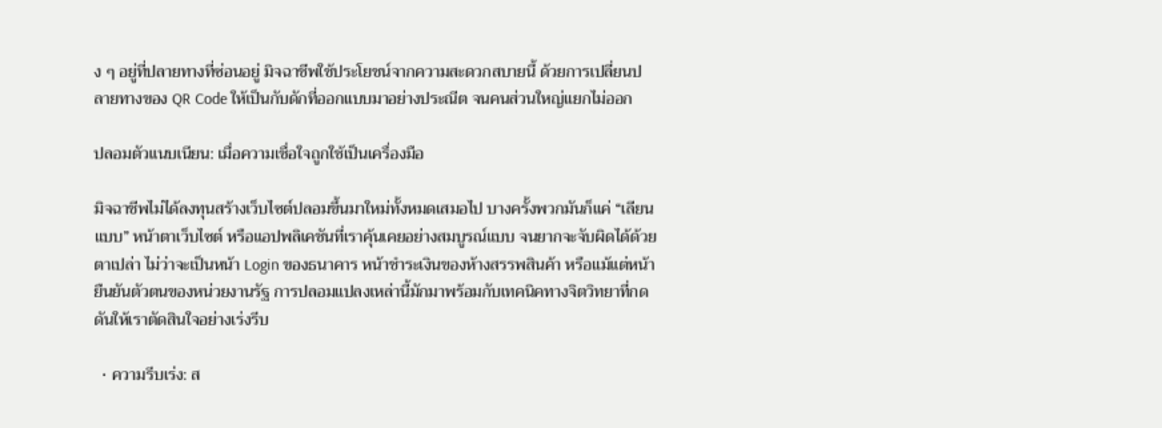ง ๆ อยู่ที่ปลายทางที่ซ่อนอยู่ มิจฉาชีพใช้ประโยชน์จากความสะดวกสบายนี้ ด้วยการเปลี่ยนปลายทางของ QR Code ให้เป็นกับดักที่ออกแบบมาอย่างประณีต จนคนส่วนใหญ่แยกไม่ออก

ปลอมตัวแนบเนียน: เมื่อความเชื่อใจถูกใช้เป็นเครื่องมือ

มิจฉาชีพไม่ได้ลงทุนสร้างเว็บไซต์ปลอมขึ้นมาใหม่ทั้งหมดเสมอไป บางครั้งพวกมันก็แค่ “เลียนแบบ” หน้าตาเว็บไซต์ หรือแอปพลิเคชันที่เราคุ้นเคยอย่างสมบูรณ์แบบ จนยากจะจับผิดได้ด้วยตาเปล่า ไม่ว่าจะเป็นหน้า Login ของธนาคาร หน้าชำระเงินของห้างสรรพสินค้า หรือแม้แต่หน้ายืนยันตัวตนของหน่วยงานรัฐ การปลอมแปลงเหล่านี้มักมาพร้อมกับเทคนิคทางจิตวิทยาที่กดดันให้เราตัดสินใจอย่างเร่งรีบ

  • ความรีบเร่ง: ส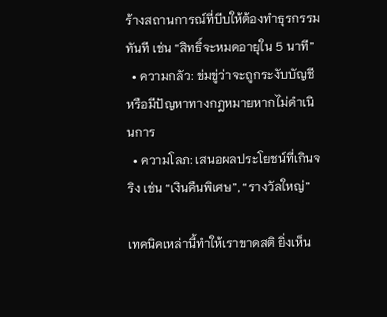ร้างสถานการณ์ที่บีบให้ต้องทำธุรกรรมทันที เช่น “สิทธิ์จะหมดอายุใน 5 นาที”
  • ความกลัว: ข่มขู่ว่าจะถูกระงับบัญชี หรือมีปัญหาทางกฎหมายหากไม่ดำเนินการ
  • ความโลภ: เสนอผลประโยชน์ที่เกินจริง เช่น “เงินคืนพิเศษ”, “รางวัลใหญ่”

เทคนิคเหล่านี้ทำให้เราขาดสติ ยิ่งเห็น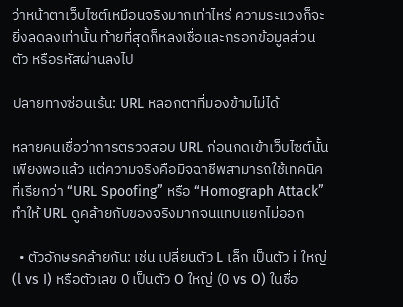ว่าหน้าตาเว็บไซต์เหมือนจริงมากเท่าไหร่ ความระแวงก็จะยิ่งลดลงเท่านั้น ท้ายที่สุดก็หลงเชื่อและกรอกข้อมูลส่วนตัว หรือรหัสผ่านลงไป

ปลายทางซ่อนเร้น: URL หลอกตาที่มองข้ามไม่ได้

หลายคนเชื่อว่าการตรวจสอบ URL ก่อนกดเข้าเว็บไซต์นั้นเพียงพอแล้ว แต่ความจริงคือมิจฉาชีพสามารถใช้เทคนิคที่เรียกว่า “URL Spoofing” หรือ “Homograph Attack” ทำให้ URL ดูคล้ายกับของจริงมากจนแทบแยกไม่ออก

  • ตัวอักษรคล้ายกัน: เช่น เปลี่ยนตัว L เล็ก เป็นตัว i ใหญ่ (l vs I) หรือตัวเลข 0 เป็นตัว O ใหญ่ (0 vs O) ในชื่อ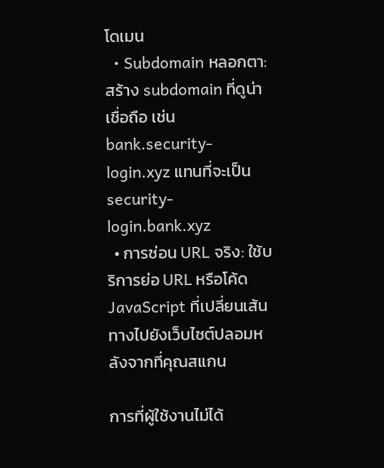โดเมน
  • Subdomain หลอกตา: สร้าง subdomain ที่ดูน่าเชื่อถือ เช่น bank.security-login.xyz แทนที่จะเป็น security-login.bank.xyz
  • การซ่อน URL จริง: ใช้บริการย่อ URL หรือโค้ด JavaScript ที่เปลี่ยนเส้นทางไปยังเว็บไซต์ปลอมหลังจากที่คุณสแกน

การที่ผู้ใช้งานไม่ได้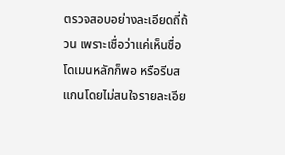ตรวจสอบอย่างละเอียดถี่ถ้วน เพราะเชื่อว่าแค่เห็นชื่อโดเมนหลักก็พอ หรือรีบสแกนโดยไม่สนใจรายละเอีย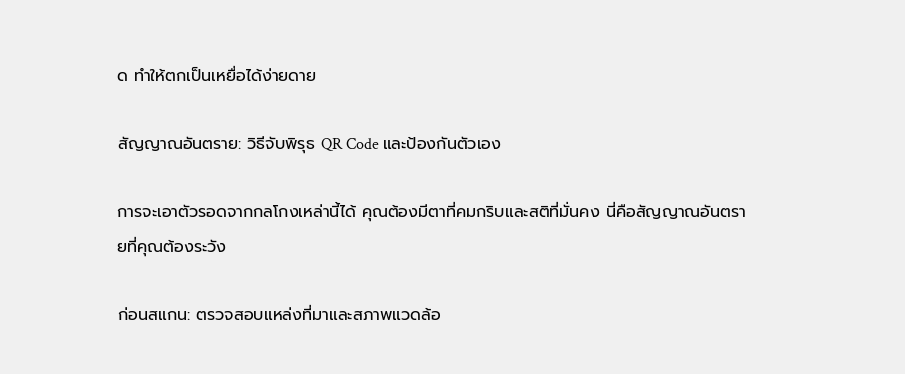ด ทำให้ตกเป็นเหยื่อได้ง่ายดาย

สัญญาณอันตราย: วิธีจับพิรุธ QR Code และป้องกันตัวเอง

การจะเอาตัวรอดจากกลโกงเหล่านี้ได้ คุณต้องมีตาที่คมกริบและสติที่มั่นคง นี่คือสัญญาณอันตรายที่คุณต้องระวัง

ก่อนสแกน: ตรวจสอบแหล่งที่มาและสภาพแวดล้อ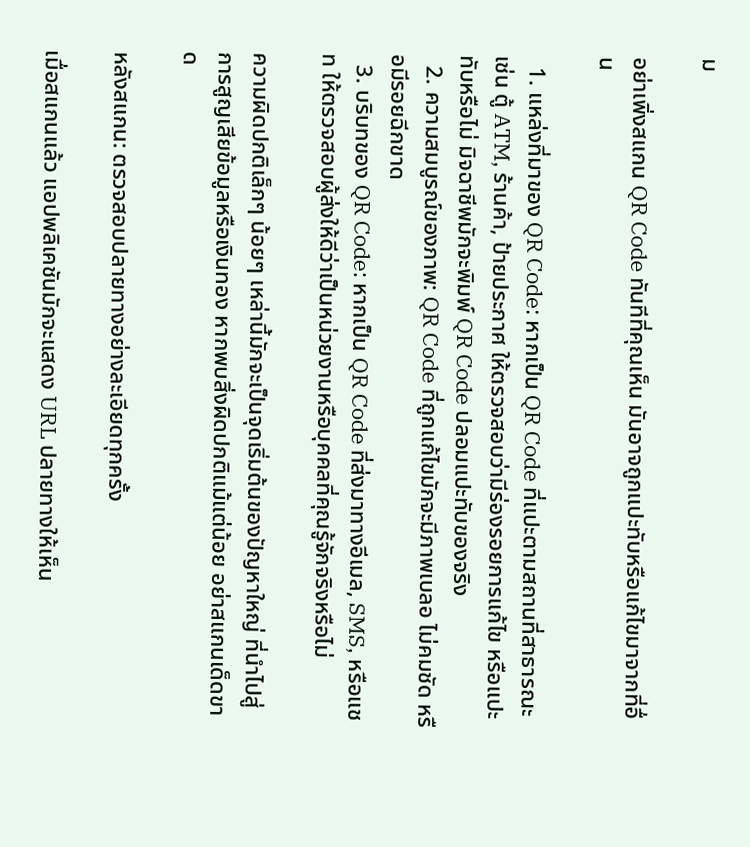ม

อย่าเพิ่งสแกน QR Code ทันทีที่คุณเห็น มันอาจถูกแปะทับหรือแก้ไขมาจากที่อื่น

  1. แหล่งที่มาของ QR Code: หากเป็น QR Code ที่แปะตามสถานที่สาธารณะ เช่น ตู้ ATM, ร้านค้า, ป้ายประกาศ ให้ตรวจสอบว่ามีร่องรอยการแก้ไข หรือแปะทับหรือไม่ มิจฉาชีพมักจะพิมพ์ QR Code ปลอมแปะทับของจริง
  2. ความสมบูรณ์ของภาพ: QR Code ที่ถูกแก้ไขมักจะมีภาพเบลอ ไม่คมชัด หรือมีรอยฉีกขาด
  3. บริบทของ QR Code: หากเป็น QR Code ที่ส่งมาทางอีเมล, SMS, หรือแชท ให้ตรวจสอบผู้ส่งให้ดีว่าเป็นหน่วยงานหรือบุคคลที่คุณรู้จักจริงหรือไม่

ความผิดปกติเล็กๆ น้อยๆ เหล่านี้มักจะเป็นจุดเริ่มต้นของปัญหาใหญ่ ที่นำไปสู่การสูญเสียข้อมูลหรือเงินทอง หากพบสิ่งผิดปกติแม้แต่น้อย อย่าสแกนเด็ดขาด

หลังสแกน: ตรวจสอบปลายทางอย่างละเอียดทุกครั้ง

เมื่อสแกนแล้ว แอปพลิเคชันมักจะแสดง URL ปลายทางให้เห็น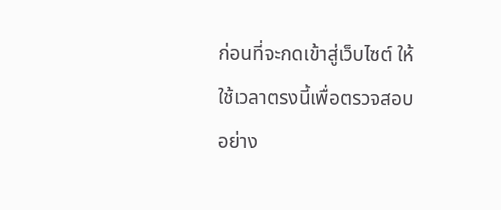ก่อนที่จะกดเข้าสู่เว็บไซต์ ให้ใช้เวลาตรงนี้เพื่อตรวจสอบอย่าง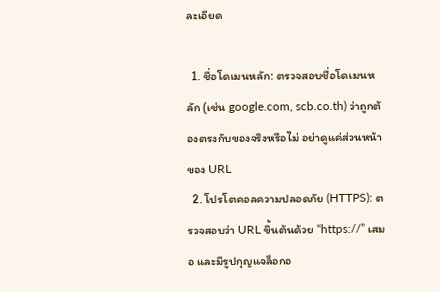ละเอียด

  1. ชื่อโดเมนหลัก: ตรวจสอบชื่อโดเมนหลัก (เช่น google.com, scb.co.th) ว่าถูกต้องตรงกับของจริงหรือไม่ อย่าดูแค่ส่วนหน้าของ URL
  2. โปรโตคอลความปลอดภัย (HTTPS): ตรวจสอบว่า URL ขึ้นต้นด้วย “https://” เสมอ และมีรูปกุญแจล็อกอ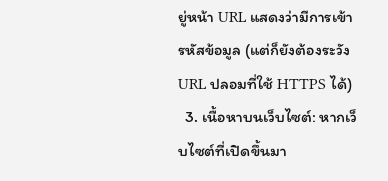ยู่หน้า URL แสดงว่ามีการเข้ารหัสข้อมูล (แต่ก็ยังต้องระวัง URL ปลอมที่ใช้ HTTPS ได้)
  3. เนื้อหาบนเว็บไซต์: หากเว็บไซต์ที่เปิดขึ้นมา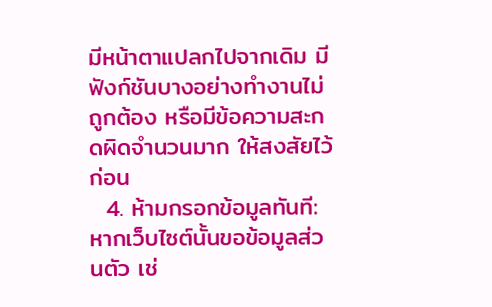มีหน้าตาแปลกไปจากเดิม มีฟังก์ชันบางอย่างทำงานไม่ถูกต้อง หรือมีข้อความสะกดผิดจำนวนมาก ให้สงสัยไว้ก่อน
  4. ห้ามกรอกข้อมูลทันที: หากเว็บไซต์นั้นขอข้อมูลส่วนตัว เช่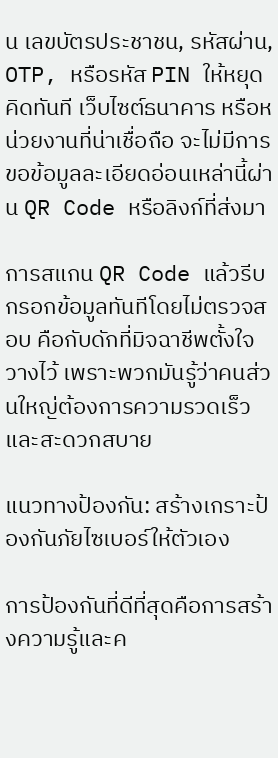น เลขบัตรประชาชน, รหัสผ่าน, OTP, หรือรหัส PIN ให้หยุดคิดทันที เว็บไซต์ธนาคาร หรือหน่วยงานที่น่าเชื่อถือ จะไม่มีการขอข้อมูลละเอียดอ่อนเหล่านี้ผ่าน QR Code หรือลิงก์ที่ส่งมา

การสแกน QR Code แล้วรีบกรอกข้อมูลทันทีโดยไม่ตรวจสอบ คือกับดักที่มิจฉาชีพตั้งใจวางไว้ เพราะพวกมันรู้ว่าคนส่วนใหญ่ต้องการความรวดเร็วและสะดวกสบาย

แนวทางป้องกัน: สร้างเกราะป้องกันภัยไซเบอร์ให้ตัวเอง

การป้องกันที่ดีที่สุดคือการสร้างความรู้และค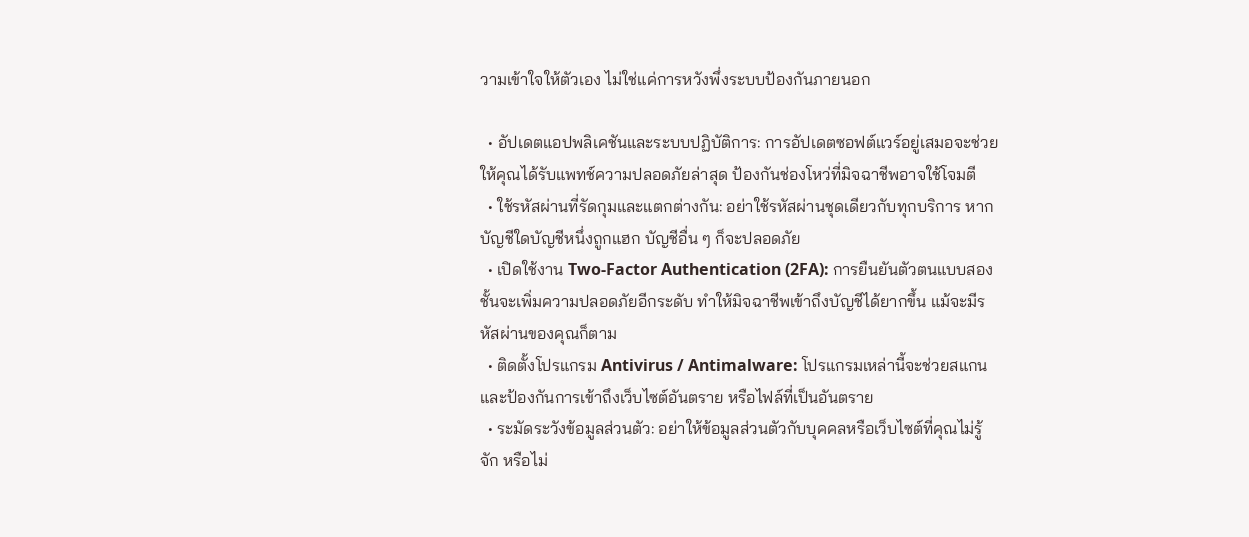วามเข้าใจให้ตัวเอง ไม่ใช่แค่การหวังพึ่งระบบป้องกันภายนอก

  • อัปเดตแอปพลิเคชันและระบบปฏิบัติการ: การอัปเดตซอฟต์แวร์อยู่เสมอจะช่วยให้คุณได้รับแพทช์ความปลอดภัยล่าสุด ป้องกันช่องโหว่ที่มิจฉาชีพอาจใช้โจมตี
  • ใช้รหัสผ่านที่รัดกุมและแตกต่างกัน: อย่าใช้รหัสผ่านชุดเดียวกับทุกบริการ หากบัญชีใดบัญชีหนึ่งถูกแฮก บัญชีอื่น ๆ ก็จะปลอดภัย
  • เปิดใช้งาน Two-Factor Authentication (2FA): การยืนยันตัวตนแบบสองชั้นจะเพิ่มความปลอดภัยอีกระดับ ทำให้มิจฉาชีพเข้าถึงบัญชีได้ยากขึ้น แม้จะมีรหัสผ่านของคุณก็ตาม
  • ติดตั้งโปรแกรม Antivirus / Antimalware: โปรแกรมเหล่านี้จะช่วยสแกนและป้องกันการเข้าถึงเว็บไซต์อันตราย หรือไฟล์ที่เป็นอันตราย
  • ระมัดระวังข้อมูลส่วนตัว: อย่าให้ข้อมูลส่วนตัวกับบุคคลหรือเว็บไซต์ที่คุณไม่รู้จัก หรือไม่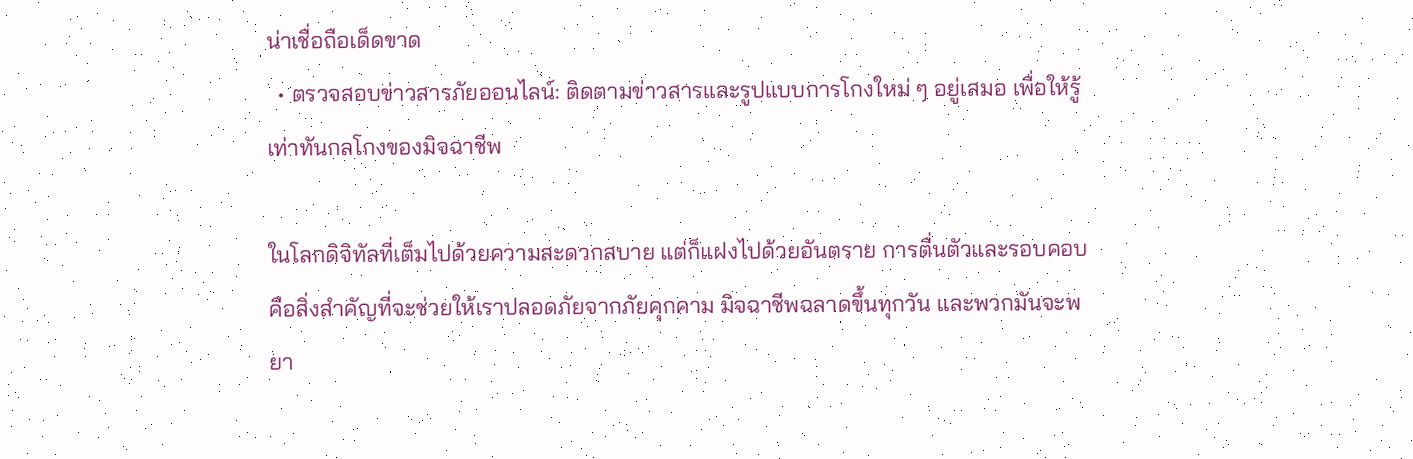น่าเชื่อถือเด็ดขาด
  • ตรวจสอบข่าวสารภัยออนไลน์: ติดตามข่าวสารและรูปแบบการโกงใหม่ ๆ อยู่เสมอ เพื่อให้รู้เท่าทันกลโกงของมิจฉาชีพ

ในโลกดิจิทัลที่เต็มไปด้วยความสะดวกสบาย แต่ก็แฝงไปด้วยอันตราย การตื่นตัวและรอบคอบคือสิ่งสำคัญที่จะช่วยให้เราปลอดภัยจากภัยคุกคาม มิจฉาชีพฉลาดขึ้นทุกวัน และพวกมันจะพยา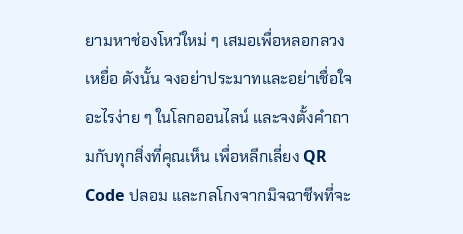ยามหาช่องโหว่ใหม่ ๆ เสมอเพื่อหลอกลวงเหยื่อ ดังนั้น จงอย่าประมาทและอย่าเชื่อใจอะไรง่าย ๆ ในโลกออนไลน์ และจงตั้งคำถามกับทุกสิ่งที่คุณเห็น เพื่อหลีกเลี่ยง QR Code ปลอม และกลโกงจากมิจฉาชีพที่จะ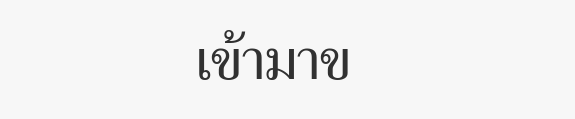เข้ามาข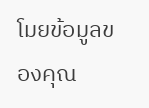โมยข้อมูลของคุณ